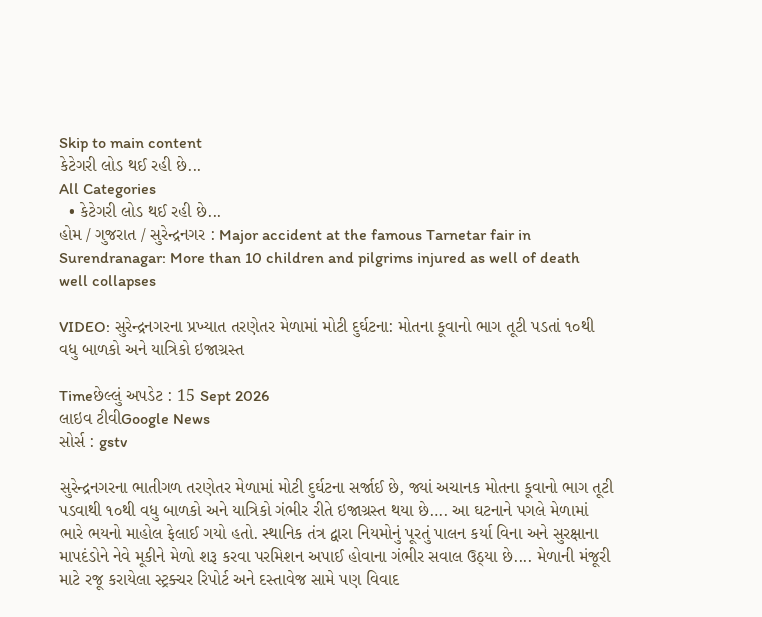Skip to main content
કેટેગરી લોડ થઈ રહી છે...
All Categories
  • કેટેગરી લોડ થઈ રહી છે...
હોમ / ગુજરાત / સુરેન્દ્રનગર : Major accident at the famous Tarnetar fair in Surendranagar: More than 10 children and pilgrims injured as well of death well collapses

VIDEO: સુરેન્દ્રનગરના પ્રખ્યાત તરણેતર મેળામાં મોટી દુર્ઘટના: મોતના કૂવાનો ભાગ તૂટી પડતાં ૧૦થી વધુ બાળકો અને યાત્રિકો ઇજાગ્રસ્ત

Timeછેલ્લું અપડેટ : 15 Sept 2026
લાઇવ ટીવીGoogle News
સોર્સ : gstv

સુરેન્દ્રનગરના ભાતીગળ તરણેતર મેળામાં મોટી દુર્ઘટના સર્જાઈ છે, જ્યાં અચાનક મોતના કૂવાનો ભાગ તૂટી પડવાથી ૧૦થી વધુ બાળકો અને યાત્રિકો ગંભીર રીતે ઇજાગ્રસ્ત થયા છે…. આ ઘટનાને પગલે મેળામાં ભારે ભયનો માહોલ ફેલાઈ ગયો હતો. સ્થાનિક તંત્ર દ્વારા નિયમોનું પૂરતું પાલન કર્યા વિના અને સુરક્ષાના માપદંડોને નેવે મૂકીને મેળો શરૂ કરવા પરમિશન અપાઈ હોવાના ગંભીર સવાલ ઉઠ્યા છે.... મેળાની મંજૂરી માટે રજૂ કરાયેલા સ્ટ્રક્ચર રિપોર્ટ અને દસ્તાવેજ સામે પણ વિવાદ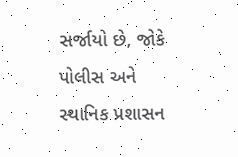સર્જાયો છે, જોકે પોલીસ અને સ્થાનિક પ્રશાસન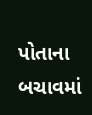પોતાના બચાવમાં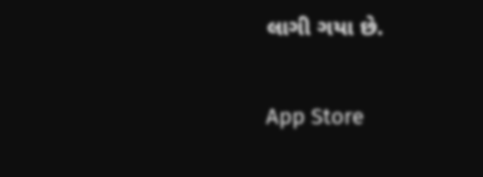લાગી ગયા છે.

App Store